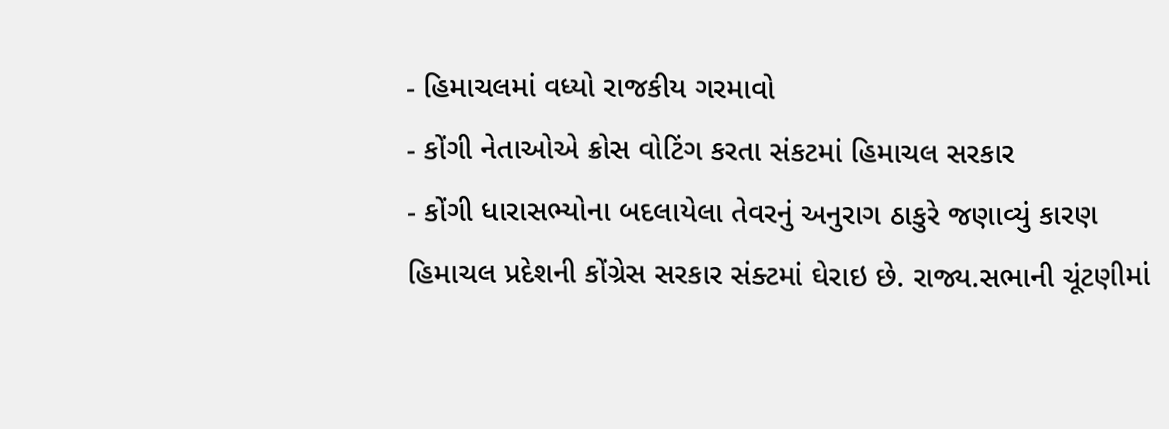- હિમાચલમાં વધ્યો રાજકીય ગરમાવો
- કોંગી નેતાઓએ ક્રોસ વોટિંગ કરતા સંકટમાં હિમાચલ સરકાર
- કોંગી ધારાસભ્યોના બદલાયેલા તેવરનું અનુરાગ ઠાકુરે જણાવ્યું કારણ
હિમાચલ પ્રદેશની કોંગ્રેસ સરકાર સંક્ટમાં ઘેરાઇ છે. રાજ્ય.સભાની ચૂંટણીમાં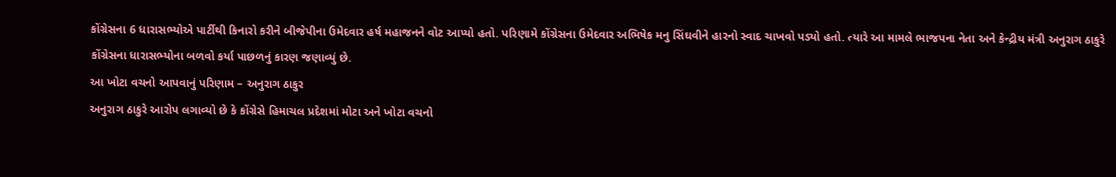કોંગ્રેસના 6 ધારાસભ્યોએ પાર્ટીથી કિનારો કરીને બીજેપીના ઉમેદવાર હર્ષ મહાજનને વોટ આપ્યો હતો. પરિણામે કોંગ્રેસના ઉમેદવાર અભિષેક મનુ સિંઘવીને હારનો સ્વાદ ચાખવો પડ્યો હતો. ત્યારે આ મામલે ભાજપના નેતા અને કેન્દ્રીય મંત્રી અનુરાગ ઠાકુરે કોંગ્રેસના ધારાસભ્યોના બળવો કર્યા પાછળનું કારણ જણાવ્યું છે.
આ ખોટા વચનો આપવાનું પરિણામ – અનુરાગ ઠાકુર
અનુરાગ ઠાકુરે આરોપ લગાવ્યો છે કે કોંગ્રેસે હિમાચલ પ્રદેશમાં મોટા અને ખોટા વચનો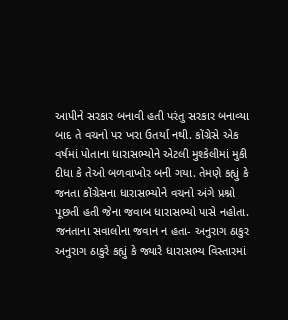આપીને સરકાર બનાવી હતી પરંતુ સરકાર બનાવ્યા બાદ તે વચનો પર ખરા ઉતર્યા નથી. કોંગ્રેસે એક વર્ષમાં પોતાના ધારાસભ્યોને એટલી મુશ્કેલીમાં મુકી દીધા કે તેઓ બળવાખોર બની ગયા. તેમણે કહ્યું કે જનતા કોંગ્રેસના ધારાસભ્યોને વચનો અંગે પ્રશ્નો પૂછતી હતી જેના જવાબ ધારાસભ્યો પાસે નહોતા.
જનતાના સવાલોના જવાન ન હતા- અનુરાગ ઠાકુર
અનુરાગ ઠાકુરે કહ્યું કે જ્યારે ધારાસભ્ય વિસ્તારમાં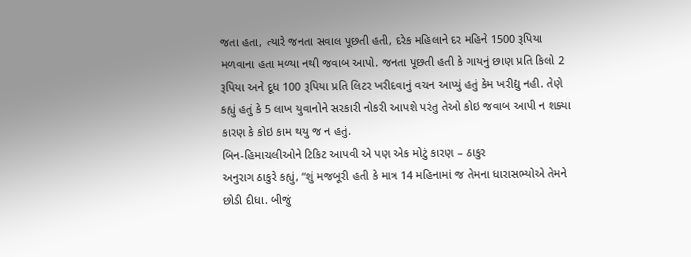જતા હતા, ત્યારે જનતા સવાલ પૂછતી હતી, દરેક મહિલાને દર મહિને 1500 રૂપિયા મળવાના હતા મળ્યા નથી જવાબ આપો. જનતા પૂછતી હતી કે ગાયનું છાણ પ્રતિ કિલો 2 રૂપિયા અને દૂધ 100 રૂપિયા પ્રતિ લિટર ખરીદવાનું વચન આપ્યું હતું કેમ ખરીદ્યુ નહી. તેણે કહ્યું હતું કે 5 લાખ યુવાનોને સરકારી નોકરી આપશે પરંતુ તેઓ કોઇ જવાબ આપી ન શક્યા કારણ કે કોઇ કામ થયુ જ ન હતું.
બિન-હિમાચલીઓને ટિકિટ આપવી એ પણ એક મોટું કારણ – ઠાકુર
અનુરાગ ઠાકુરે કહ્યું, “શું મજબૂરી હતી કે માત્ર 14 મહિનામાં જ તેમના ધારાસભ્યોએ તેમને છોડી દીધા. બીજું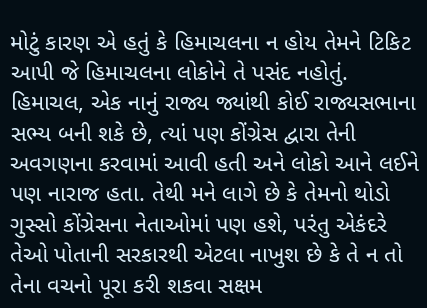મોટું કારણ એ હતું કે હિમાચલના ન હોય તેમને ટિકિટ આપી જે હિમાચલના લોકોને તે પસંદ નહોતું. હિમાચલ, એક નાનું રાજ્ય જ્યાંથી કોઈ રાજ્યસભાના સભ્ય બની શકે છે, ત્યાં પણ કોંગ્રેસ દ્વારા તેની અવગણના કરવામાં આવી હતી અને લોકો આને લઈને પણ નારાજ હતા. તેથી મને લાગે છે કે તેમનો થોડો ગુસ્સો કોંગ્રેસના નેતાઓમાં પણ હશે, પરંતુ એકંદરે તેઓ પોતાની સરકારથી એટલા નાખુશ છે કે તે ન તો તેના વચનો પૂરા કરી શકવા સક્ષમ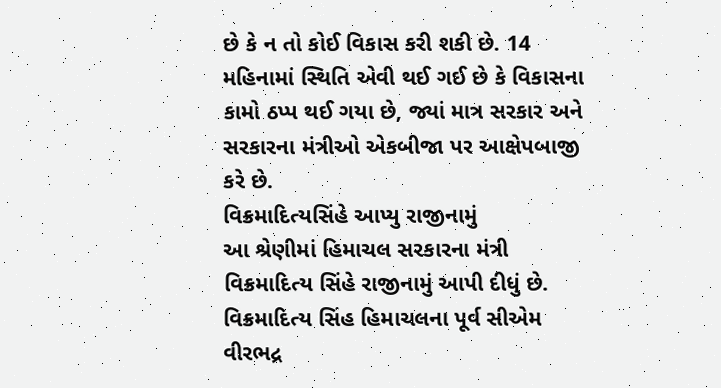છે કે ન તો કોઈ વિકાસ કરી શકી છે. 14 મહિનામાં સ્થિતિ એવી થઈ ગઈ છે કે વિકાસના કામો ઠપ્પ થઈ ગયા છે, જ્યાં માત્ર સરકાર અને સરકારના મંત્રીઓ એકબીજા પર આક્ષેપબાજી કરે છે.
વિક્રમાદિત્યસિંહે આપ્યુ રાજીનામું
આ શ્રેણીમાં હિમાચલ સરકારના મંત્રી વિક્રમાદિત્ય સિંહે રાજીનામું આપી દીધું છે. વિક્રમાદિત્ય સિંહ હિમાચલના પૂર્વ સીએમ વીરભદ્ર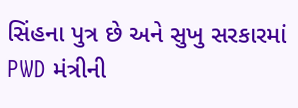સિંહના પુત્ર છે અને સુખુ સરકારમાં PWD મંત્રીની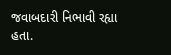જવાબદારી નિભાવી રહ્યા હતા.